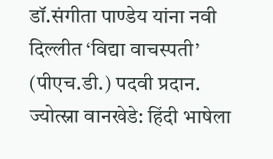डॉ.संगीता पाण्डेय यांना नवी दिल्लीत ‘विद्या वाचस्पती’ (पीएच.डी.) पदवी प्रदान.
ज्योत्स्ना वानखेडे: हिंदी भाषेला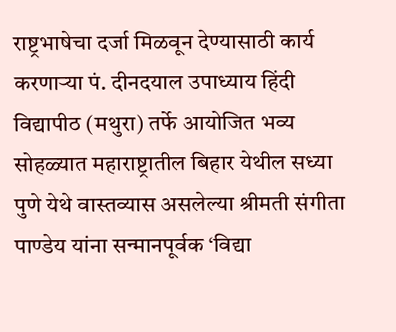राष्ट्रभाषेचा दर्जा मिळवून देण्यासाठी कार्य करणाऱ्या पं. दीनदयाल उपाध्याय हिंदी विद्यापीठ (मथुरा) तर्फे आयोजित भव्य सोहळ्यात महाराष्ट्रातील बिहार येथील सध्या पुणे येथे वास्तव्यास असलेल्या श्रीमती संगीता पाण्डेय यांना सन्मानपूर्वक ‘विद्या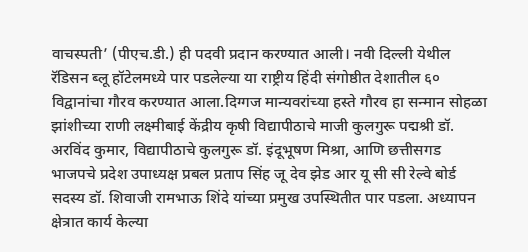वाचस्पती’ (पीएच.डी.) ही पदवी प्रदान करण्यात आली। नवी दिल्ली येथील रॅडिसन ब्लू हॉटेलमध्ये पार पडलेल्या या राष्ट्रीय हिंदी संगोष्ठीत देशातील ६० विद्वानांचा गौरव करण्यात आला.दिग्गज मान्यवरांच्या हस्ते गौरव हा सन्मान सोहळा झांशीच्या राणी लक्ष्मीबाई केंद्रीय कृषी विद्यापीठाचे माजी कुलगुरू पद्मश्री डॉ. अरविंद कुमार, विद्यापीठाचे कुलगुरू डॉ. इंदूभूषण मिश्रा, आणि छत्तीसगड भाजपचे प्रदेश उपाध्यक्ष प्रबल प्रताप सिंह जू देव झेड आर यू सी सी रेल्वे बोर्ड सदस्य डॉ. शिवाजी रामभाऊ शिंदे यांच्या प्रमुख उपस्थितीत पार पडला. अध्यापन क्षेत्रात कार्य केल्या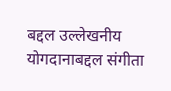बद्दल उल्लेखनीय योगदानाबद्दल संगीता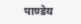पाण्डेय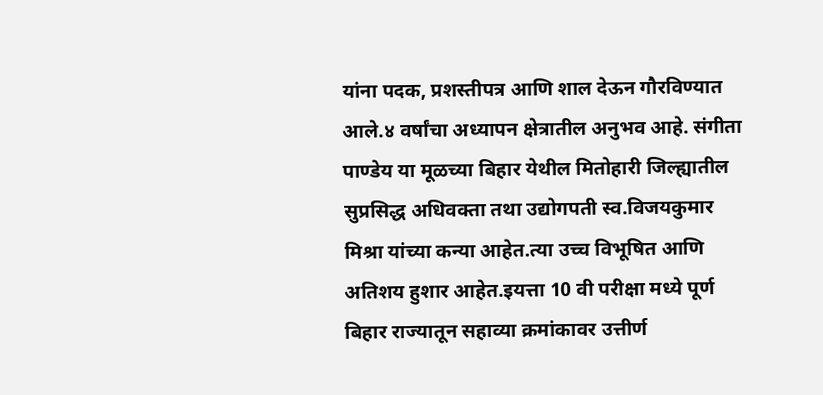यांना पदक, प्रशस्तीपत्र आणि शाल देऊन गौरविण्यात आले.४ वर्षांचा अध्यापन क्षेत्रातील अनुभव आहे. संगीता पाण्डेय या मूळच्या बिहार येथील मितोहारी जिल्ह्यातील सुप्रसिद्ध अधिवक्ता तथा उद्योगपती स्व.विजयकुमार मिश्रा यांच्या कन्या आहेत.त्या उच्च विभूषित आणि अतिशय हुशार आहेत.इयत्ता 10 वी परीक्षा मध्ये पूर्ण बिहार राज्यातून सहाव्या क्रमांकावर उत्तीर्ण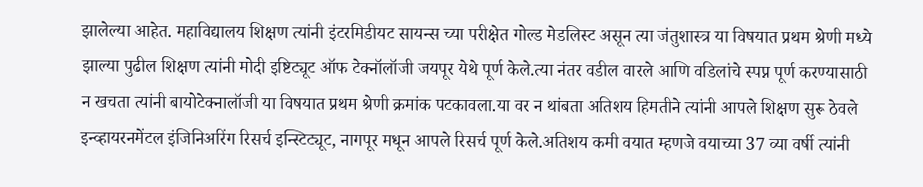झालेल्या आहेत. महाविद्यालय शिक्षण त्यांनी इंटरमिडीयट सायन्स च्या परीक्षेत गोल्ड मेडलिस्ट असून त्या जंतुशास्त्र या विषयात प्रथम श्रेणी मध्ये झाल्या पुढील शिक्षण त्यांनी मोदी इष्टिट्यूट ऑफ टेक्नॉलॉजी जयपूर येथे पूर्ण केले.त्या नंतर वडील वारले आणि वडिलांचे स्पप्न पूर्ण करण्यासाठी न खचता त्यांनी बायोटेक्नालॉजी या विषयात प्रथम श्रेणी क्रमांक पटकावला.या वर न थांबता अतिशय हिमतीने त्यांनी आपले शिक्षण सुरू ठेवले इन्व्हायरनमेंटल इंजिनिअरिंग रिसर्च इन्स्टिट्यूट, नागपूर मधून आपले रिसर्च पूर्ण केले.अतिशय कमी वयात म्हणजे वयाच्या 37 व्या वर्षी त्यांनी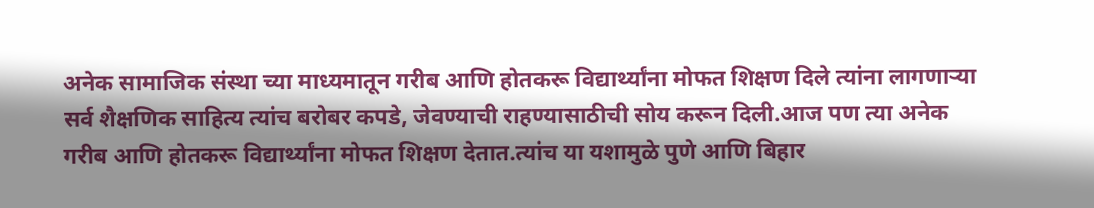अनेक सामाजिक संस्था च्या माध्यमातून गरीब आणि होतकरू विद्यार्थ्यांना मोफत शिक्षण दिले त्यांना लागणाऱ्या सर्व शैक्षणिक साहित्य त्यांच बरोबर कपडे, जेवण्याची राहण्यासाठीची सोय करून दिली.आज पण त्या अनेक गरीब आणि होतकरू विद्यार्थ्यांना मोफत शिक्षण देतात.त्यांच या यशामुळे पुणे आणि बिहार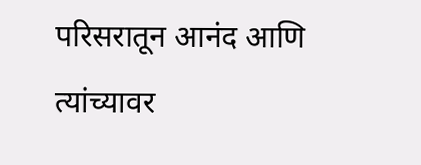परिसरातून आनंद आणि त्यांच्यावर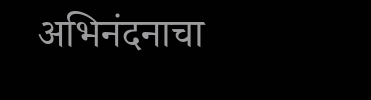अभिनंदनाचा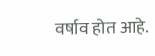वर्षाव होत आहे.